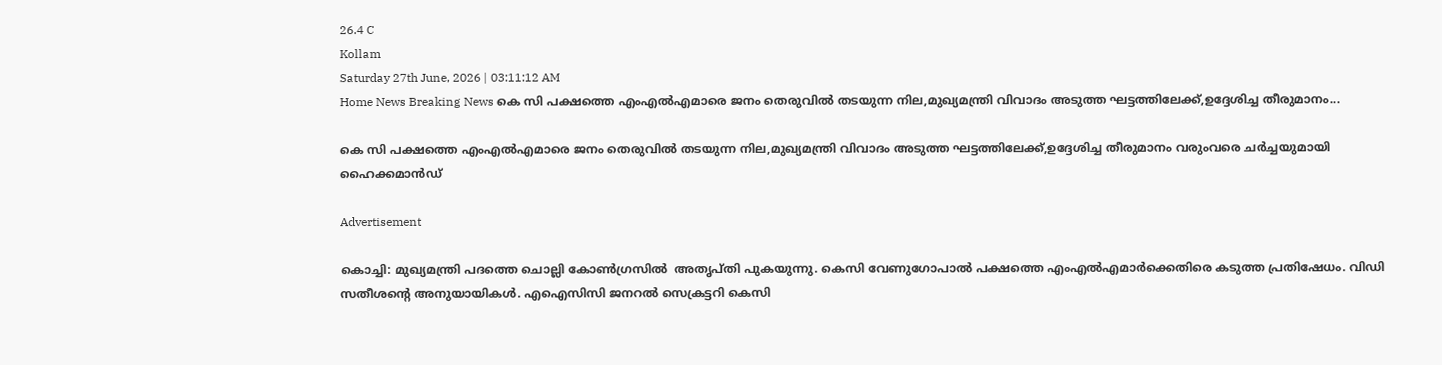26.4 C
Kollam
Saturday 27th June, 2026 | 03:11:12 AM
Home News Breaking News കെ സി പക്ഷത്തെ എംഎല്‍എമാരെ ജനം തെരുവില്‍ തടയുന്ന നില,മുഖ്യമന്ത്രി വിവാദം അടുത്ത ഘട്ടത്തിലേക്ക്,ഉദ്ദേശിച്ച തീരുമാനം...

കെ സി പക്ഷത്തെ എംഎല്‍എമാരെ ജനം തെരുവില്‍ തടയുന്ന നില,മുഖ്യമന്ത്രി വിവാദം അടുത്ത ഘട്ടത്തിലേക്ക്,ഉദ്ദേശിച്ച തീരുമാനം വരുംവരെ ചര്‍ച്ചയുമായി ഹൈക്കമാന്‍ഡ്

Advertisement

കൊച്ചി: മുഖ്യമന്ത്രി പദത്തെ ചൊല്ലി കോണ്‍ഗ്രസില്‍  അതൃപ്തി പുകയുന്നു. കെസി വേണുഗോപാല്‍ പക്ഷത്തെ എംഎല്‍എമാര്‍ക്കെതിരെ കടുത്ത പ്രതിഷേധം. വിഡി സതീശന്റെ അനുയായികള്‍. എഐസിസി ജനറല്‍ സെക്രട്ടറി കെസി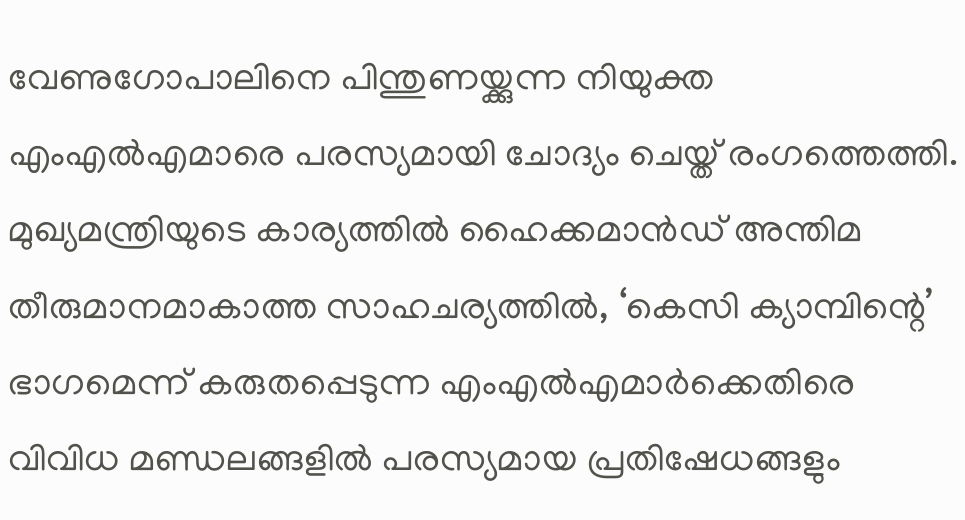വേണുഗോപാലിനെ പിന്തുണയ്ക്കുന്ന നിയുക്ത എംഎല്‍എമാരെ പരസ്യമായി ചോദ്യം ചെയ്ത് രംഗത്തെത്തി. മുഖ്യമന്ത്രിയുടെ കാര്യത്തില്‍ ഹൈക്കമാന്‍ഡ് അന്തിമ തീരുമാനമാകാത്ത സാഹചര്യത്തില്‍, ‘കെസി ക്യാമ്പിന്റെ’ ഭാഗമെന്ന് കരുതപ്പെടുന്ന എംഎല്‍എമാര്‍ക്കെതിരെ വിവിധ മണ്ഡലങ്ങളില്‍ പരസ്യമായ പ്രതിഷേധങ്ങളും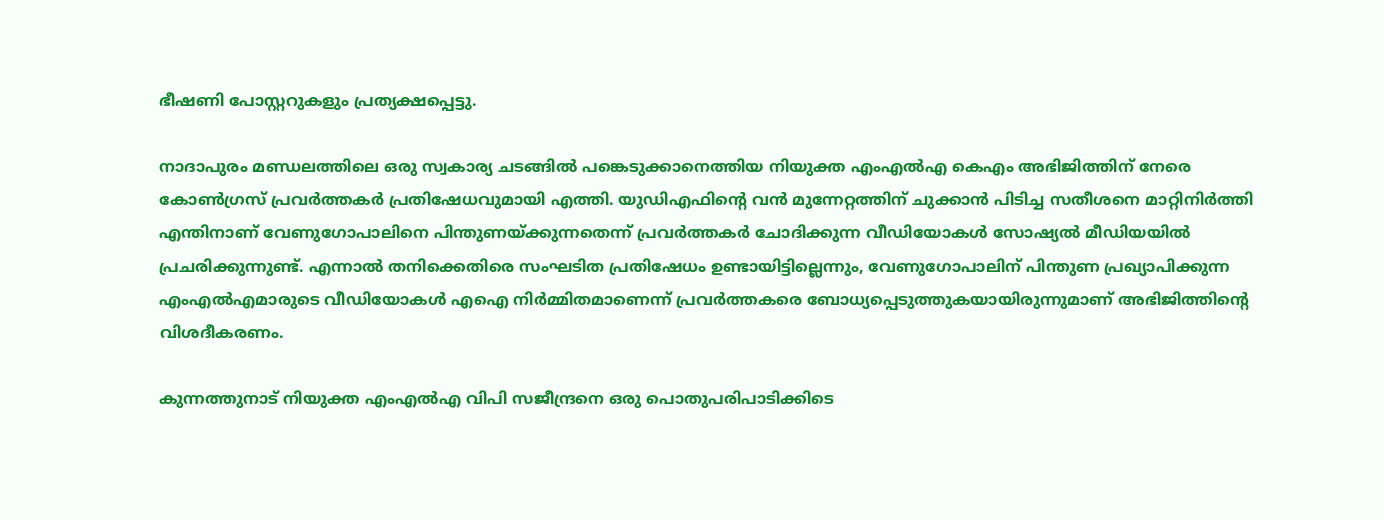ഭീഷണി പോസ്റ്ററുകളും പ്രത്യക്ഷപ്പെട്ടു.

നാദാപുരം മണ്ഡലത്തിലെ ഒരു സ്വകാര്യ ചടങ്ങില്‍ പങ്കെടുക്കാനെത്തിയ നിയുക്ത എംഎല്‍എ കെഎം അഭിജിത്തിന് നേരെ കോണ്‍ഗ്രസ് പ്രവര്‍ത്തകര്‍ പ്രതിഷേധവുമായി എത്തി. യുഡിഎഫിന്റെ വന്‍ മുന്നേറ്റത്തിന് ചുക്കാന്‍ പിടിച്ച സതീശനെ മാറ്റിനിര്‍ത്തി എന്തിനാണ് വേണുഗോപാലിനെ പിന്തുണയ്ക്കുന്നതെന്ന് പ്രവര്‍ത്തകര്‍ ചോദിക്കുന്ന വീഡിയോകള്‍ സോഷ്യല്‍ മീഡിയയില്‍ പ്രചരിക്കുന്നുണ്ട്. എന്നാല്‍ തനിക്കെതിരെ സംഘടിത പ്രതിഷേധം ഉണ്ടായിട്ടില്ലെന്നും, വേണുഗോപാലിന് പിന്തുണ പ്രഖ്യാപിക്കുന്ന എംഎല്‍എമാരുടെ വീഡിയോകള്‍ എഐ നിര്‍മ്മിതമാണെന്ന് പ്രവര്‍ത്തകരെ ബോധ്യപ്പെടുത്തുകയായിരുന്നുമാണ് അഭിജിത്തിന്റെ വിശദീകരണം.

കുന്നത്തുനാട് നിയുക്ത എംഎല്‍എ വിപി സജീന്ദ്രനെ ഒരു പൊതുപരിപാടിക്കിടെ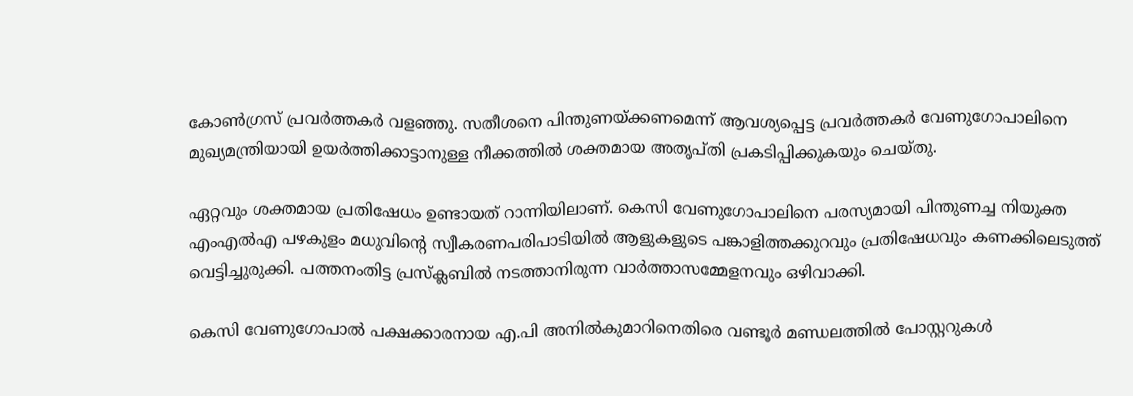കോണ്‍ഗ്രസ് പ്രവര്‍ത്തകര്‍ വളഞ്ഞു. സതീശനെ പിന്തുണയ്ക്കണമെന്ന് ആവശ്യപ്പെട്ട പ്രവര്‍ത്തകര്‍ വേണുഗോപാലിനെ മുഖ്യമന്ത്രിയായി ഉയര്‍ത്തിക്കാട്ടാനുള്ള നീക്കത്തില്‍ ശക്തമായ അതൃപ്തി പ്രകടിപ്പിക്കുകയും ചെയ്തു.

ഏറ്റവും ശക്തമായ പ്രതിഷേധം ഉണ്ടായത് റാന്നിയിലാണ്. കെസി വേണുഗോപാലിനെ പരസ്യമായി പിന്തുണച്ച നിയുക്ത എംഎല്‍എ പഴകുളം മധുവിന്റെ സ്വീകരണപരിപാടിയില്‍ ആളുകളുടെ പങ്കാളിത്തക്കുറവും പ്രതിഷേധവും കണക്കിലെടുത്ത് വെട്ടിച്ചുരുക്കി. പത്തനംതിട്ട പ്രസ്‌ക്ലബില്‍ നടത്താനിരുന്ന വാര്‍ത്താസമ്മേളനവും ഒഴിവാക്കി.

കെസി വേണുഗോപാല്‍ പക്ഷക്കാരനായ എ.പി അനില്‍കുമാറിനെതിരെ വണ്ടൂര്‍ മണ്ഡലത്തില്‍ പോസ്റ്ററുകള്‍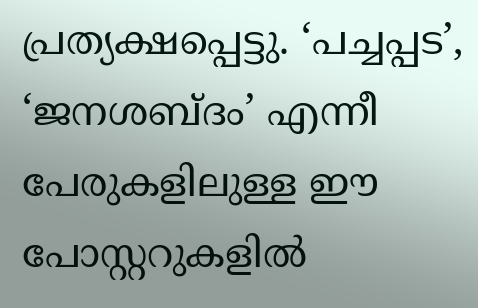പ്രത്യക്ഷപ്പെട്ടു. ‘പച്ചപ്പട’, ‘ജനശബ്ദം’ എന്നീ പേരുകളിലുള്ള ഈ പോസ്റ്ററുകളില്‍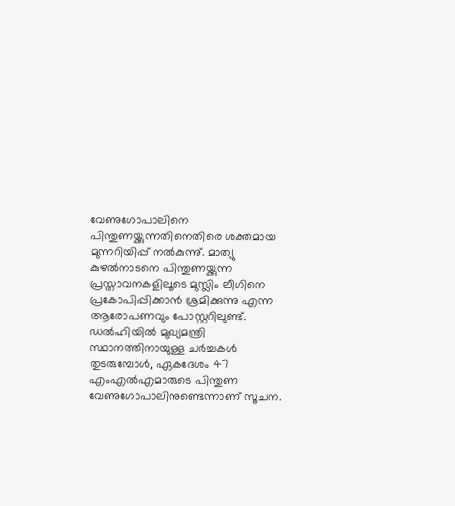വേണുഗോപാലിനെ പിന്തുണയ്ക്കുന്നതിനെതിരെ ശക്തമായ മുന്നറിയിപ്പ് നല്‍കുന്നു്. മാത്യു കുഴല്‍നാടനെ പിന്തുണയ്ക്കുന്ന പ്രസ്താവനകളിലൂടെ മുസ്ലിം ലീഗിനെ പ്രകോപിപ്പിക്കാന്‍ ശ്രമിക്കുന്നു എന്ന ആരോപണവും പോസ്റ്ററിലുണ്ട്. ഡല്‍ഹിയില്‍ മുഖ്യമന്ത്രി സ്ഥാനത്തിനായുള്ള ചര്‍ച്ചകള്‍ തുടരുമ്പോള്‍, ഏകദേശം 47 എംഎല്‍എമാരുടെ പിന്തുണ വേണുഗോപാലിനുണ്ടെന്നാണ് സൂചന.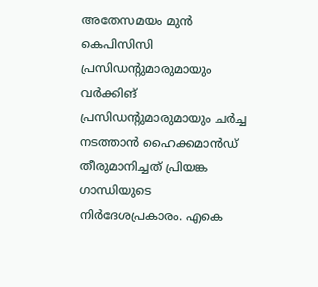അതേസമയം മുന്‍ കെപിസിസി പ്രസിഡന്‍റുമാരുമായും വര്‍ക്കിങ് പ്രസിഡന്‍റുമാരുമായും ചര്‍ച്ച നടത്താന്‍ ഹൈക്കമാന്‍ഡ് തീരുമാനിച്ചത് പ്രിയങ്ക ഗാന്ധിയുടെ നിര്‍ദേശപ്രകാരം. എകെ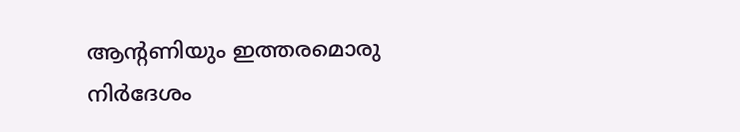ആന്‍റണിയും ഇത്തരമൊരു നിര്‍ദേശം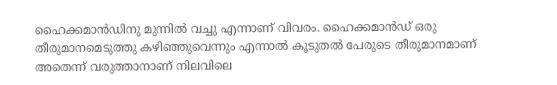ഹൈക്കമാന്‍ഡിനു മുന്നില്‍ വച്ചു എന്നാണ് വിവരം. ഹൈക്കമാന്‍ഡ് ഒരു തീരുമാനമെടുത്തു കഴിഞ്ഞുവെന്നും എന്നാല്‍ കൂടുതല്‍ പേരുടെ തീരുമാനമാണ് അതെന്ന് വരുത്താനാണ് നിലവിലെ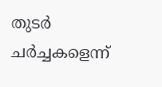തുടര്‍ ചര്‍ച്ചകളെന്ന്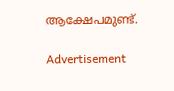ആക്ഷേപമുണ്ട്.

Advertisement